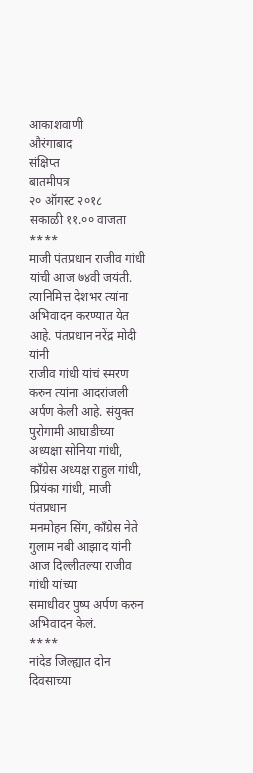आकाशवाणी
औरंगाबाद
संक्षिप्त
बातमीपत्र
२० ऑगस्ट २०१८
सकाळी ११.०० वाजता
****
माजी पंतप्रधान राजीव गांधी यांची आज ७४वी जयंती.
त्यानिमित्त देशभर त्यांना अभिवादन करण्यात येत आहे. पंतप्रधान नरेंद्र मोदी यांनी
राजीव गांधी यांचं स्मरण करुन त्यांना आदरांजली अर्पण केली आहे. संयुक्त पुरोगामी आघाडीच्या
अध्यक्षा सोनिया गांधी, काँग्रेस अध्यक्ष राहुल गांधी, प्रियंका गांधी, माजी पंतप्रधान
मनमोहन सिंग, काँग्रेस नेते गुलाम नबी आझाद यांनी आज दिल्लीतल्या राजीव गांधी यांच्या
समाधीवर पुष्प अर्पण करुन अभिवादन केलं.
****
नांदेड जिल्ह्यात दोन दिवसाच्या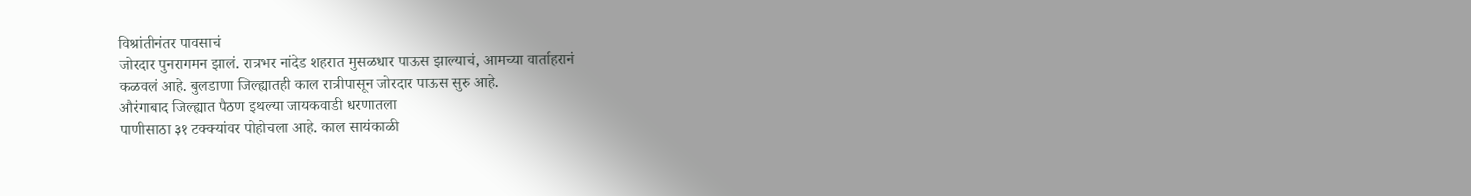विश्रांतीनंतर पावसाचं
जोरदार पुनरागमन झालं. रात्रभर नांदेड शहरात मुसळधार पाऊस झाल्याचं, आमच्या वार्ताहरानं
कळवलं आहे. बुलडाणा जिल्ह्यातही काल रात्रीपासून जोरदार पाऊस सुरु आहे.
औरंगाबाद जिल्ह्यात पैठण इथल्या जायकवाडी धरणातला
पाणीसाठा ३१ टक्क्यांवर पोहोचला आहे. काल सायंकाळी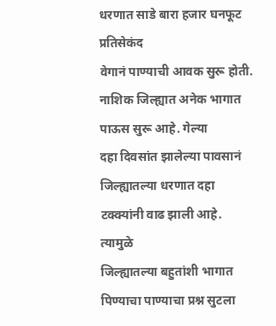धरणात साडे बारा हजार घनफूट प्रतिसेकंद
वेगानं पाण्याची आवक सुरू होती.
नाशिक जिल्ह्यात अनेक भागात पाऊस सुरू आहे. गेल्या
दहा दिवसांत झालेल्या पावसानं जिल्ह्यातल्या धरणात दहा टक्क्यांनी वाढ झाली आहे. त्यामुळे
जिल्ह्यातल्या बहुतांशी भागात पिण्याचा पाण्याचा प्रश्न सुटला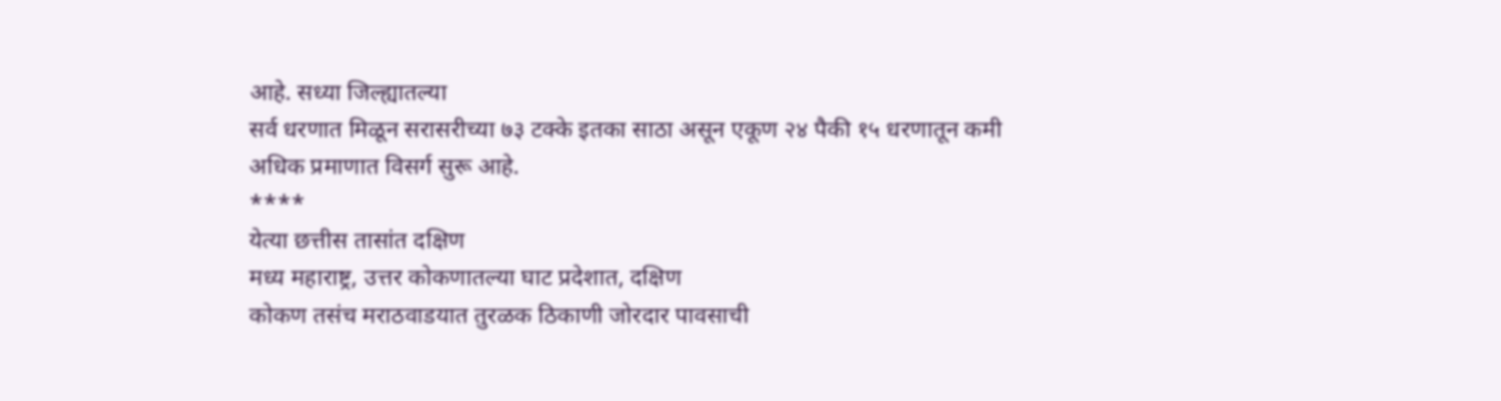आहे. सध्या जिल्ह्यातल्या
सर्व धरणात मिळून सरासरीच्या ७३ टक्के इतका साठा असून एकूण २४ पैकी १५ धरणातून कमी
अधिक प्रमाणात विसर्ग सुरू आहे.
****
येत्या छत्तीस तासांत दक्षिण
मध्य महाराष्ट्र, उत्तर कोकणातल्या घाट प्रदेशात, दक्षिण
कोकण तसंच मराठवाडयात तुरळक ठिकाणी जोरदार पावसाची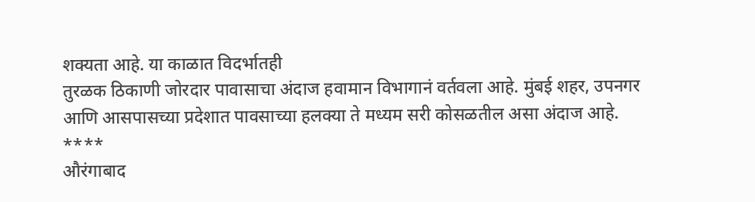शक्यता आहे. या काळात विदर्भातही
तुरळक ठिकाणी जोरदार पावासाचा अंदाज हवामान विभागानं वर्तवला आहे. मुंबई शहर, उपनगर
आणि आसपासच्या प्रदेशात पावसाच्या हलक्या ते मध्यम सरी कोसळतील असा अंदाज आहे.
****
औरंगाबाद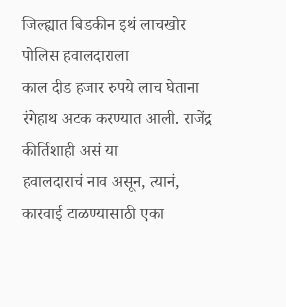जिल्ह्यात बिडकीन इथं लाचखोर पोलिस हवालदाराला
काल दीड हजार रुपये लाच घेताना रंगेहाथ अटक करण्यात आली. राजेंद्र कीर्तिशाही असं या
हवालदाराचं नाव असून, त्यानं, कारवाई टाळण्यासाठी एका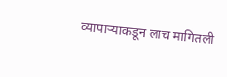व्यापाऱ्याकडून लाच मागितली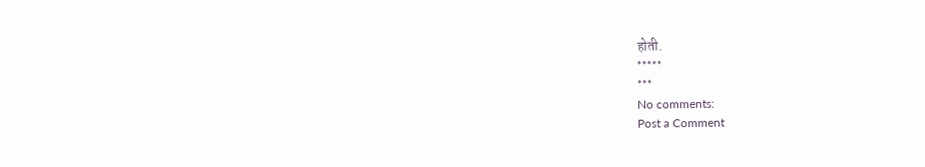होती.
*****
***
No comments:
Post a Comment